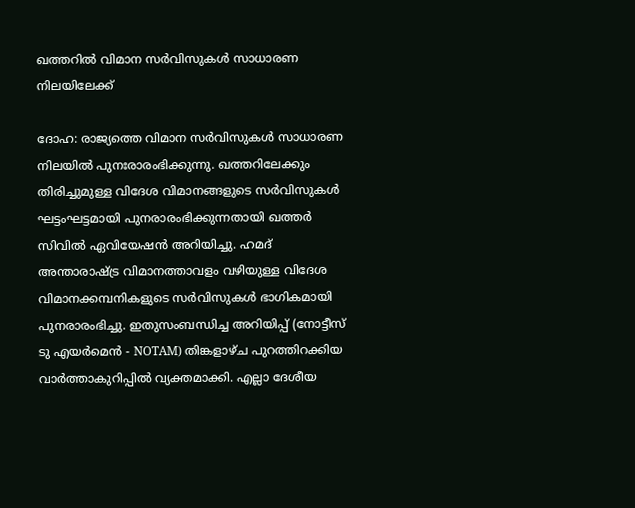ഖത്തറിൽ വിമാന സർവിസുകൾ സാധാരണ നിലയിലേക്ക്

ദോഹ: രാജ്യത്തെ വിമാന സർവിസുകൾ സാധാരണ നിലയിൽ പുനഃരാരംഭിക്കുന്നു. ഖത്തറിലേക്കും തിരിച്ചുമുള്ള വിദേശ വിമാനങ്ങളുടെ സർവിസുകൾ ഘട്ടംഘട്ടമായി പുനരാരംഭിക്കുന്നതായി ഖത്തർ സിവിൽ ഏവിയേഷൻ അറിയിച്ചു. ഹമദ് അന്താരാഷ്ട്ര വിമാനത്താവളം വഴിയുള്ള വിദേശ വിമാനക്കമ്പനികളുടെ സർവിസുകൾ ഭാഗികമായി പുനരാരംഭിച്ചു. ഇതുസംബന്ധിച്ച അറിയിപ്പ് (നോട്ടീസ് ടു എയർമെൻ - NOTAM) തിങ്കളാഴ്ച പുറത്തിറക്കിയ വാർത്താകുറിപ്പിൽ വ്യക്തമാക്കി. എല്ലാ ദേശീയ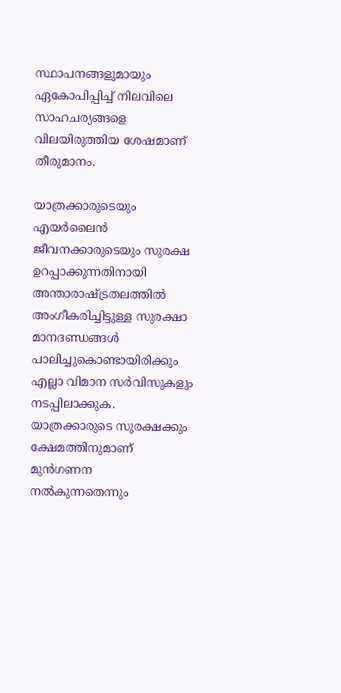സ്ഥാപനങ്ങളുമായും ഏകോപിപ്പിച്ച് നിലവിലെ സാഹചര്യങ്ങളെ വിലയിരുത്തിയ ശേഷമാണ് തീരുമാനം.

യാത്രക്കാരുടെയും എയർലൈൻ ജീവനക്കാരുടെയും സുരക്ഷ ഉറപ്പാക്കുന്നതിനായി അന്താരാഷ്ട്രതലത്തിൽ അംഗീകരിച്ചിട്ടുള്ള സുരക്ഷാ മാനദണ്ഡങ്ങൾ പാലിച്ചുകൊണ്ടായിരിക്കും എല്ലാ വിമാന സർവിസുകളും നടപ്പിലാക്കുക. യാത്രക്കാരുടെ സുരക്ഷക്കും ക്ഷേമത്തിനുമാണ് മുൻഗണന നൽകുന്നതെന്നും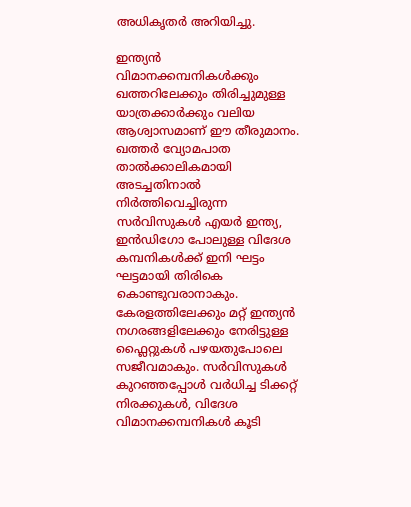അധികൃതർ അറിയിച്ചു.

ഇന്ത്യൻ വിമാനക്കമ്പനികൾക്കും ഖത്തറിലേക്കും തിരിച്ചുമുള്ള യാത്രക്കാർക്കും വലിയ ആശ്വാസമാണ് ഈ തീരുമാനം. ഖത്തർ വ്യോമപാത താൽക്കാലികമായി അടച്ചതിനാൽ നിർത്തിവെച്ചിരുന്ന സർവിസുകൾ എയർ ഇന്ത്യ, ഇൻഡിഗോ പോലുള്ള വിദേശ കമ്പനികൾക്ക് ഇനി ഘട്ടം ഘട്ടമായി തിരികെ കൊണ്ടുവരാനാകും. കേരളത്തിലേക്കും മറ്റ് ഇന്ത്യൻ നഗരങ്ങളിലേക്കും നേരിട്ടുള്ള ഫ്ലൈറ്റുകൾ പഴയതുപോലെ സജീവമാകും. സർവിസുകൾ കുറഞ്ഞപ്പോൾ വർധിച്ച ടിക്കറ്റ് നിരക്കുകൾ, വിദേശ വിമാനക്കമ്പനികൾ കൂടി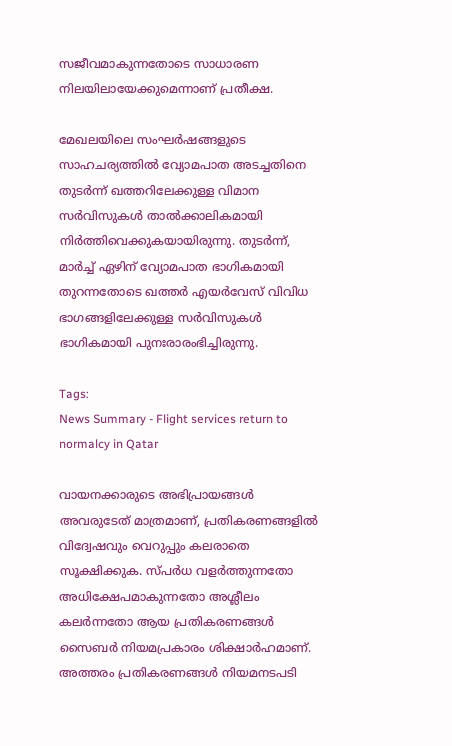സജീവമാകുന്നതോടെ സാധാരണ നിലയിലായേക്കുമെന്നാണ് പ്രതീക്ഷ.

മേഖലയിലെ സംഘർഷങ്ങളുടെ സാഹചര്യത്തിൽ വ്യോമപാത അടച്ചതിനെ തുടർന്ന് ഖത്തറിലേക്കുള്ള വിമാന സർവിസുകൾ താൽക്കാലികമായി നിർത്തിവെക്കുകയായിരുന്നു. തുടർന്ന്, മാർച്ച് ഏഴിന് വ്യോമപാത ഭാഗികമായി തുറന്നതോടെ ഖത്തർ എയർവേസ് വിവിധ ഭാഗങ്ങളിലേക്കുള്ള സർവിസുകൾ ഭാഗികമായി പുനഃരാരംഭിച്ചിരുന്നു.

Tags:
News Summary - Flight services return to normalcy in Qatar

വായനക്കാരുടെ അഭിപ്രായങ്ങള്‍ അവരുടേത് മാത്രമാണ്, പ്രതികരണങ്ങളിൽ വിദ്വേഷവും വെറുപ്പും കലരാതെ സൂക്ഷിക്കുക. സ്പർധ വളർത്തുന്നതോ അധിക്ഷേപമാകുന്നതോ അശ്ലീലം കലർന്നതോ ആയ പ്രതികരണങ്ങൾ സൈബർ നിയമപ്രകാരം ശിക്ഷാർഹമാണ്. അത്തരം പ്രതികരണങ്ങൾ നിയമനടപടി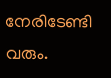നേരിടേണ്ടി വരും.